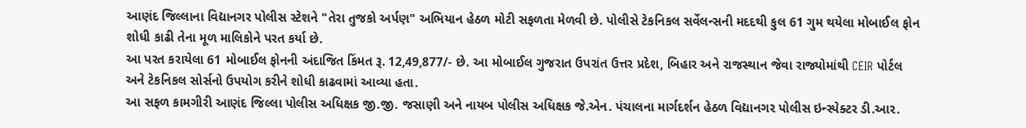આણંદ જિલ્લાના વિદ્યાનગર પોલીસ સ્ટેશને "તેરા તુજકો અર્પણ" અભિયાન હેઠળ મોટી સફળતા મેળવી છે. પોલીસે ટેકનિકલ સર્વેલન્સની મદદથી કુલ 61 ગુમ થયેલા મોબાઈલ ફોન શોધી કાઢી તેના મૂળ માલિકોને પરત કર્યા છે.
આ પરત કરાયેલા 61 મોબાઈલ ફોનની અંદાજિત કિંમત રૂ. 12,49,877/- છે. આ મોબાઈલ ગુજરાત ઉપરાંત ઉત્તર પ્રદેશ, બિહાર અને રાજસ્થાન જેવા રાજ્યોમાંથી CEIR પોર્ટલ અને ટેકનિકલ સોર્સનો ઉપયોગ કરીને શોધી કાઢવામાં આવ્યા હતા.
આ સફળ કામગીરી આણંદ જિલ્લા પોલીસ અધિક્ષક જી.જી. જસાણી અને નાયબ પોલીસ અધિક્ષક જે.એન. પંચાલના માર્ગદર્શન હેઠળ વિદ્યાનગર પોલીસ ઇન્સ્પેક્ટર ડી.આર.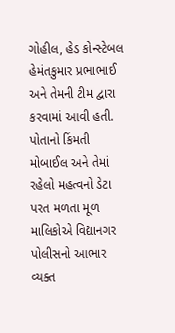ગોહીલ, હેડ કોન્સ્ટેબલ હેમંતકુમાર પ્રભાભાઈ અને તેમની ટીમ દ્વારા કરવામાં આવી હતી.
પોતાનો કિંમતી મોબાઈલ અને તેમાં રહેલો મહત્વનો ડેટા પરત મળતા મૂળ માલિકોએ વિદ્યાનગર પોલીસનો આભાર વ્યક્ત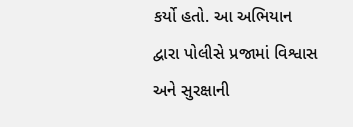કર્યો હતો. આ અભિયાન દ્વારા પોલીસે પ્રજામાં વિશ્વાસ અને સુરક્ષાની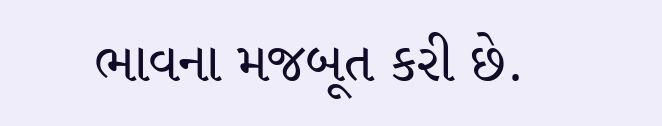ભાવના મજબૂત કરી છે.